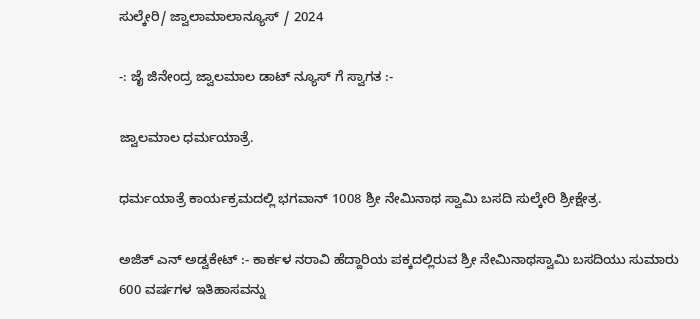ಸುಲ್ಕೇರಿ/ ಜ್ವಾಲಾಮಾಲಾನ್ಯೂಸ್ / 2024

-: ಜೈ ಜಿನೇಂದ್ರ ಜ್ವಾಲಮಾಲ ಡಾಟ್ ನ್ಯೂಸ್ ಗೆ ಸ್ವಾಗತ :-

ಜ್ವಾಲಮಾಲ ಧರ್ಮಯಾತ್ರೆ.

ಧರ್ಮಯಾತ್ರೆ ಕಾರ್ಯಕ್ರಮದಲ್ಲಿ ಭಗವಾನ್ 1008 ಶ್ರೀ ನೇಮಿನಾಥ ಸ್ವಾಮಿ ಬಸದಿ ಸುಲ್ಕೇರಿ ಶ್ರೀಕ್ಷೇತ್ರ.

ಅಜಿತ್ ಎನ್ ಅಡ್ವಕೇಟ್ :- ಕಾರ್ಕಳ ನರಾವಿ ಹೆದ್ದಾರಿಯ ಪಕ್ಕದಲ್ಲಿರುವ ಶ್ರೀ ನೇಮಿನಾಥಸ್ವಾಮಿ ಬಸದಿಯು ಸುಮಾರು 600 ವರ್ಷಗಳ ಇತಿಹಾಸವನ್ನು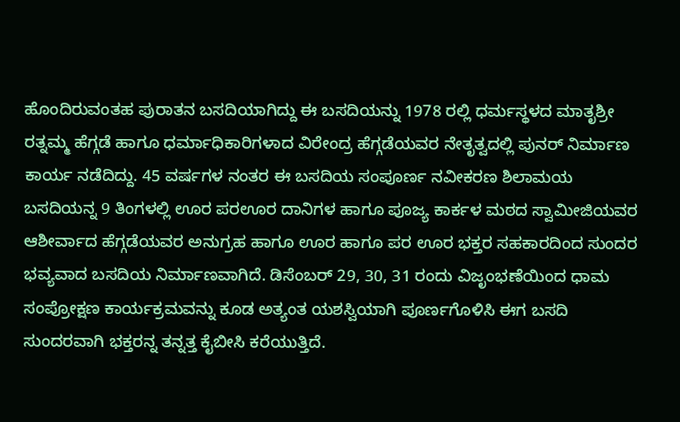ಹೊಂದಿರುವಂತಹ ಪುರಾತನ ಬಸದಿಯಾಗಿದ್ದು ಈ ಬಸದಿಯನ್ನು 1978 ರಲ್ಲಿ ಧರ್ಮಸ್ಥಳದ ಮಾತೃಶ್ರೀ ರತ್ನಮ್ಮ ಹೆಗ್ಗಡೆ ಹಾಗೂ ಧರ್ಮಾಧಿಕಾರಿಗಳಾದ ವಿರೇಂದ್ರ ಹೆಗ್ಗಡೆಯವರ ನೇತೃತ್ವದಲ್ಲಿ ಪುನರ್ ನಿರ್ಮಾಣ ಕಾರ್ಯ ನಡೆದಿದ್ದು. 45 ವರ್ಷಗಳ ನಂತರ ಈ ಬಸದಿಯ ಸಂಪೂರ್ಣ ನವೀಕರಣ ಶಿಲಾಮಯ ಬಸದಿಯನ್ನ 9 ತಿಂಗಳಲ್ಲಿ ಊರ ಪರಊರ ದಾನಿಗಳ ಹಾಗೂ ಪೂಜ್ಯ ಕಾರ್ಕಳ ಮಠದ ಸ್ವಾಮೀಜಿಯವರ ಆಶೀರ್ವಾದ ಹೆಗ್ಗಡೆಯವರ ಅನುಗ್ರಹ ಹಾಗೂ ಊರ ಹಾಗೂ ಪರ ಊರ ಭಕ್ತರ ಸಹಕಾರದಿಂದ ಸುಂದರ ಭವ್ಯವಾದ ಬಸದಿಯ ನಿರ್ಮಾಣವಾಗಿದೆ. ಡಿಸೆಂಬರ್ 29, 30, 31 ರಂದು ವಿಜೃಂಭಣೆಯಿಂದ ಧಾಮ ಸಂಪ್ರೋಕ್ಷಣ ಕಾರ್ಯಕ್ರಮವನ್ನು ಕೂಡ ಅತ್ಯಂತ ಯಶಸ್ವಿಯಾಗಿ ಪೂರ್ಣಗೊಳಿಸಿ ಈಗ ಬಸದಿ ಸುಂದರವಾಗಿ ಭಕ್ತರನ್ನ ತನ್ನತ್ತ ಕೈಬೀಸಿ ಕರೆಯುತ್ತಿದೆ.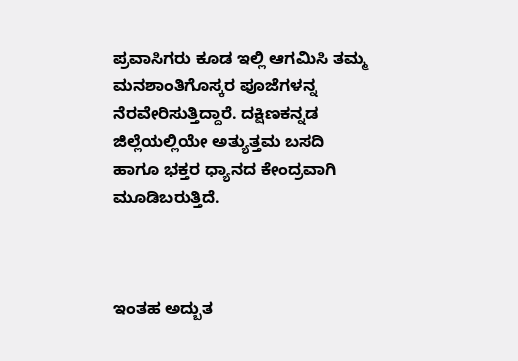ಪ್ರವಾಸಿಗರು ಕೂಡ ಇಲ್ಲಿ ಆಗಮಿಸಿ ತಮ್ಮ ಮನಶಾಂತಿಗೊಸ್ಕರ ಪೂಜೆಗಳನ್ನ ನೆರವೇರಿಸುತ್ತಿದ್ದಾರೆ. ದಕ್ಷಿಣಕನ್ನಡ ಜಿಲ್ಲೆಯಲ್ಲಿಯೇ ಅತ್ಯುತ್ತಮ ಬಸದಿ ಹಾಗೂ ಭಕ್ತರ ಧ್ಯಾನದ ಕೇಂದ್ರವಾಗಿ ಮೂಡಿಬರುತ್ತಿದೆ.



ಇಂತಹ ಅದ್ಬುತ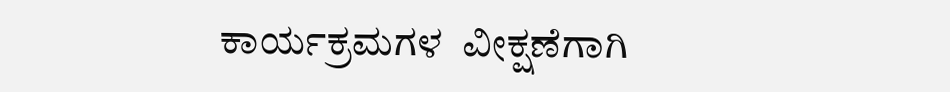ಕಾರ್ಯಕ್ರಮಗಳ  ವೀಕ್ಷಣೆಗಾಗಿ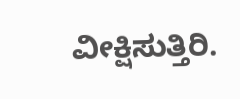ವೀಕ್ಷಿಸುತ್ತಿರಿ.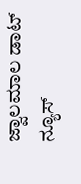ಜ್ವಾಲಮಾಲ ಡಾಟ್ ನ್ಯೂಸ್